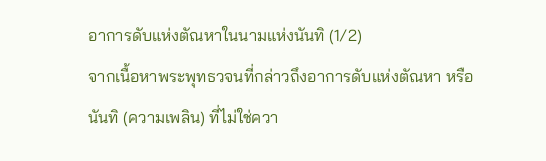อาการดับแห่งตัณหาในนามแห่งนันทิ (1/2)
จากเนื้อหาพระพุทธวจนที่กล่าวถึงอาการดับแห่งตัณหา หรือ นันทิ (ความเพลิน) ที่ไม่ใช่ควา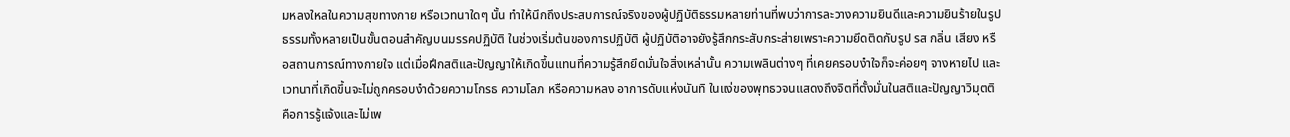มหลงใหลในความสุขทางกาย หรือเวทนาใดๆ นั้น ทำให้นึกถึงประสบการณ์จริงของผู้ปฏิบัติธรรมหลายท่านที่พบว่าการละวางความยินดีและความยินร้ายในรูปธรรมทั้งหลายเป็นขั้นตอนสำคัญบนมรรคปฏิบัติ ในช่วงเริ่มต้นของการปฏิบัติ ผู้ปฏิบัติอาจยังรู้สึกกระสับกระส่ายเพราะความยึดติดกับรูป รส กลิ่น เสียง หรือสถานการณ์ทางกายใจ แต่เมื่อฝึกสติและปัญญาให้เกิดขึ้นแทนที่ความรู้สึกยึดมั่นใจสิ่งเหล่านั้น ความเพลินต่างๆ ที่เคยครอบงำใจก็จะค่อยๆ จางหายไป และเวทนาที่เกิดขึ้นจะไม่ถูกครอบงำด้วยความโกรธ ความโลภ หรือความหลง อาการดับแห่งนันทิ ในแง่ของพุทธวจนแสดงถึงจิตที่ตั้งมั่นในสติและปัญญาวิมุตติ คือการรู้แจ้งและไม่เพ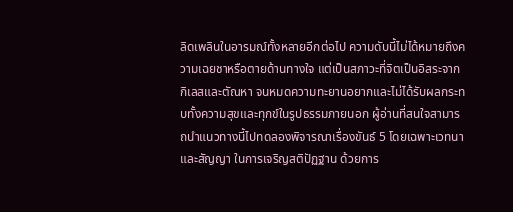ลิดเพลินในอารมณ์ทั้งหลายอีกต่อไป ความดับนี้ไม่ได้หมายถึงความเฉยชาหรือตายด้านทางใจ แต่เป็นสภาวะที่จิตเป็นอิสระจากกิเลสและตัณหา จนหมดความทะยานอยากและไม่ได้รับผลกระทบทั้งความสุขและทุกข์ในรูปธรรมภายนอก ผู้อ่านที่สนใจสามารถนำแนวทางนี้ไปทดลองพิจารณาเรื่องขันธ์ 5 โดยเฉพาะเวทนาและสัญญา ในการเจริญสติปัฏฐาน ด้วยการ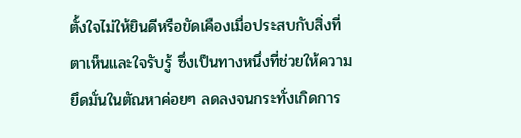ตั้งใจไม่ให้ยินดีหรือขัดเคืองเมื่อประสบกับสิ่งที่ตาเห็นและใจรับรู้ ซึ่งเป็นทางหนึ่งที่ช่วยให้ความยึดมั่นในตัณหาค่อยๆ ลดลงจนกระทั่งเกิดการ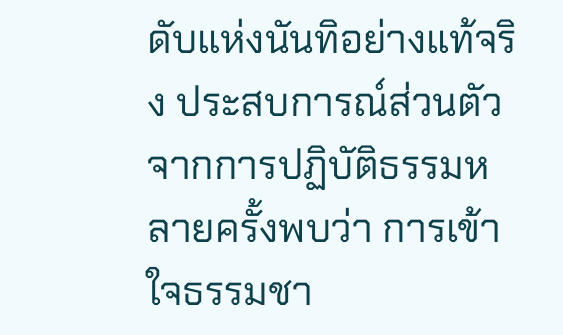ดับแห่งนันทิอย่างแท้จริง ประสบการณ์ส่วนตัวจากการปฏิบัติธรรมหลายครั้งพบว่า การเข้าใจธรรมชา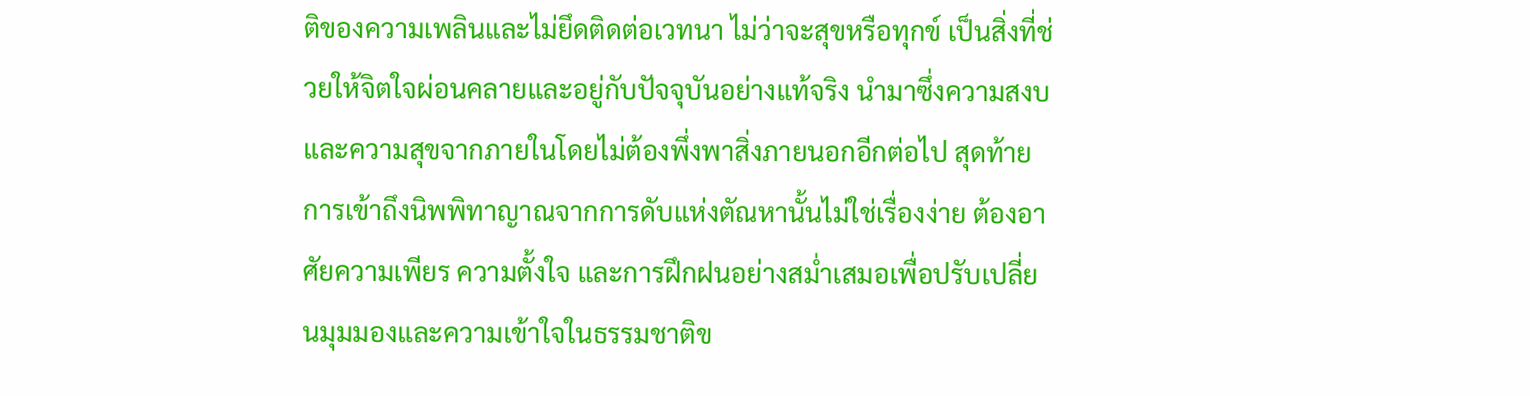ติของความเพลินและไม่ยึดติดต่อเวทนา ไม่ว่าจะสุขหรือทุกข์ เป็นสิ่งที่ช่วยให้จิตใจผ่อนคลายและอยู่กับปัจจุบันอย่างแท้จริง นำมาซึ่งความสงบและความสุขจากภายในโดยไม่ต้องพึ่งพาสิ่งภายนอกอีกต่อไป สุดท้าย การเข้าถึงนิพพิทาญาณจากการดับแห่งตัณหานั้นไม่ใช่เรื่องง่าย ต้องอาศัยความเพียร ความตั้งใจ และการฝึกฝนอย่างสม่ำเสมอเพื่อปรับเปลี่ยนมุมมองและความเข้าใจในธรรมชาติข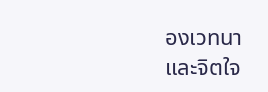องเวทนาและจิตใจ